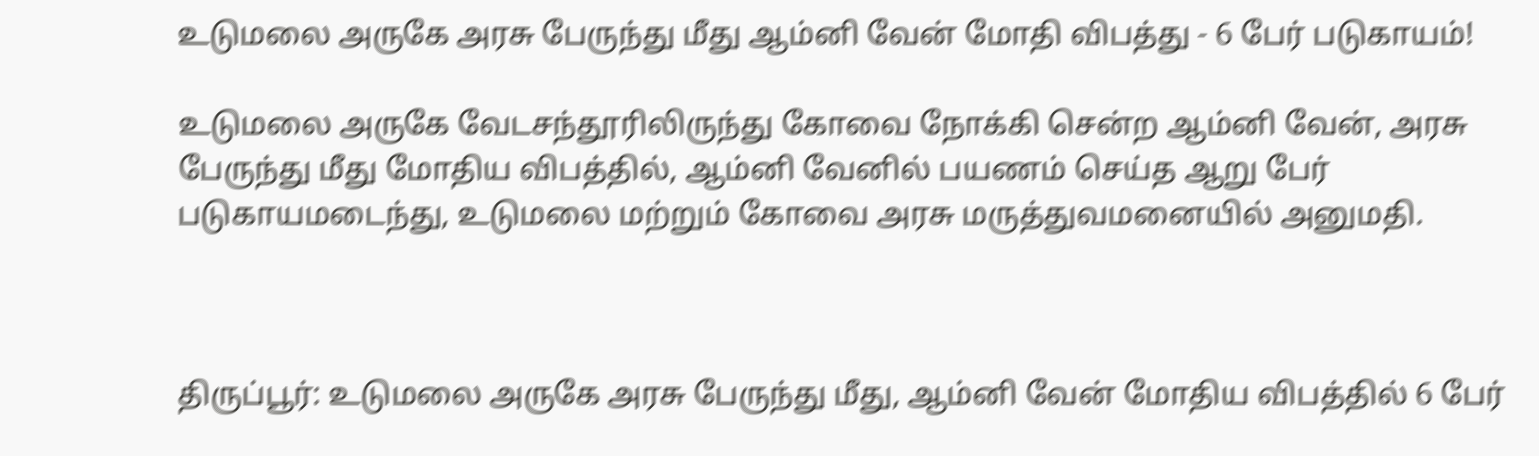உடுமலை அருகே அரசு பேருந்து மீது ஆம்னி வேன் மோதி விபத்து - 6 பேர் படுகாயம்!

உடுமலை அருகே வேடசந்தூரிலிருந்து கோவை நோக்கி சென்ற ஆம்னி வேன், அரசு பேருந்து மீது மோதிய விபத்தில், ஆம்னி வேனில் பயணம் செய்த ஆறு பேர் படுகாயமடைந்து, உடுமலை மற்றும் கோவை அரசு மருத்துவமனையில் அனுமதி.



திருப்பூர்: உடுமலை அருகே அரசு பேருந்து மீது, ஆம்னி வேன் மோதிய விபத்தில் 6 பேர்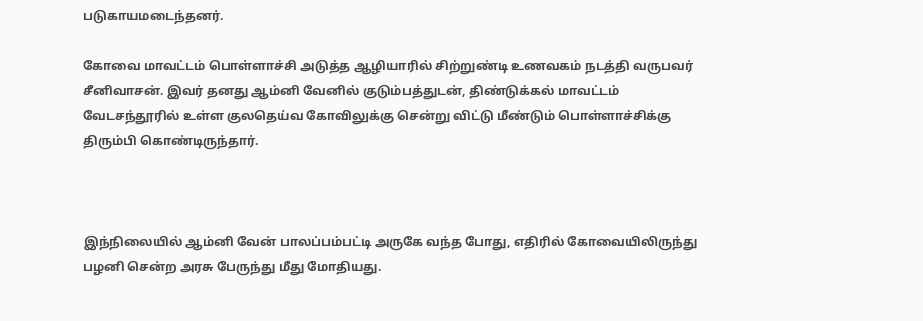படுகாயமடைந்தனர்.

கோவை மாவட்டம் பொள்ளாச்சி அடுத்த ஆழியாரில் சிற்றுண்டி உணவகம் நடத்தி வருபவர் சீனிவாசன். இவர் தனது ஆம்னி வேனில் குடும்பத்துடன், திண்டுக்கல் மாவட்டம் வேடசந்தூரில் உள்ள குலதெய்வ கோவிலுக்கு சென்று விட்டு மீண்டும் பொள்ளாச்சிக்கு திரும்பி கொண்டிருந்தார்.



இந்நிலையில் ஆம்னி வேன் பாலப்பம்பட்டி அருகே வந்த போது, எதிரில் கோவையிலிருந்து பழனி சென்ற அரசு பேருந்து மீது மோதியது.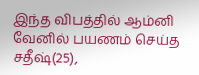இந்த விபத்தில் ஆம்னி வேனில் பயணம் செய்த சதீஷ்(25),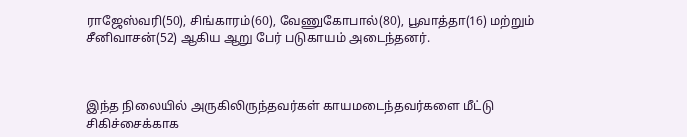ராஜேஸ்வரி(50), சிங்காரம்(60), வேணுகோபால்(80), பூவாத்தா(16) மற்றும் சீனிவாசன்(52) ஆகிய ஆறு பேர் படுகாயம் அடைந்தனர்.



இந்த நிலையில் அருகிலிருந்தவர்கள் காயமடைந்தவர்களை மீட்டு சிகிச்சைக்காக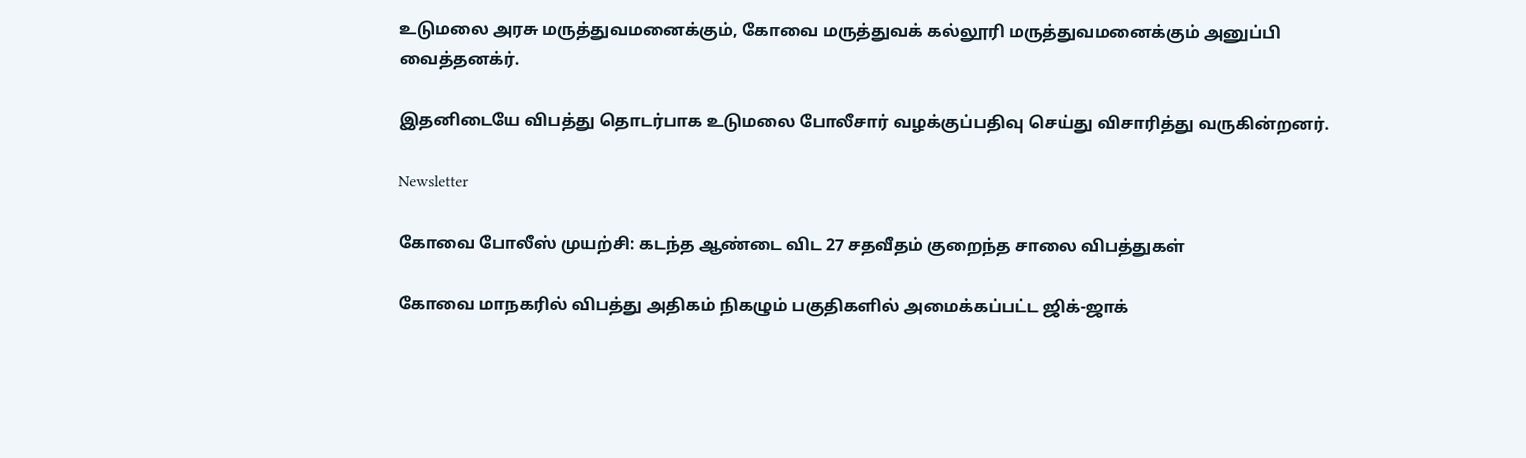உடுமலை அரசு மருத்துவமனைக்கும், கோவை மருத்துவக் கல்லூரி மருத்துவமனைக்கும் அனுப்பி வைத்தனக்ர்.

இதனிடையே விபத்து தொடர்பாக உடுமலை போலீசார் வழக்குப்பதிவு செய்து விசாரித்து வருகின்றனர்.

Newsletter

கோவை போலீஸ் முயற்சி: கடந்த ஆண்டை விட 27 சதவீதம் குறைந்த சாலை விபத்துகள்

கோவை மாநகரில் விபத்து அதிகம் நிகழும் பகுதிகளில் அமைக்கப்பட்ட ஜிக்-ஜாக்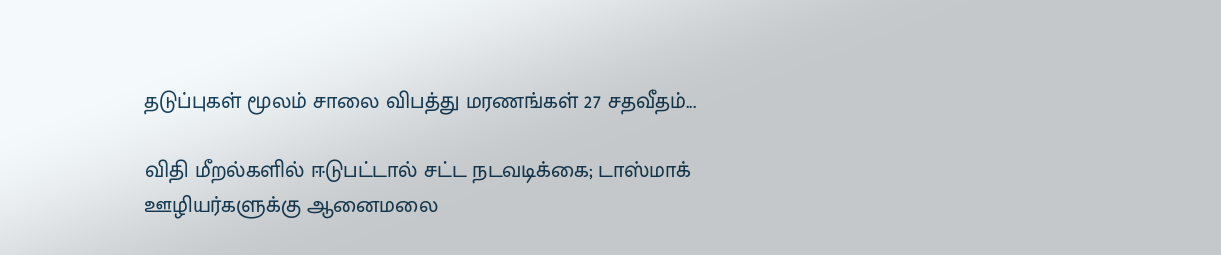தடுப்புகள் மூலம் சாலை விபத்து மரணங்கள் 27 சதவீதம்...

விதி மீறல்களில் ஈடுபட்டால் சட்ட நடவடிக்கை; டாஸ்மாக் ஊழியர்களுக்கு ஆனைமலை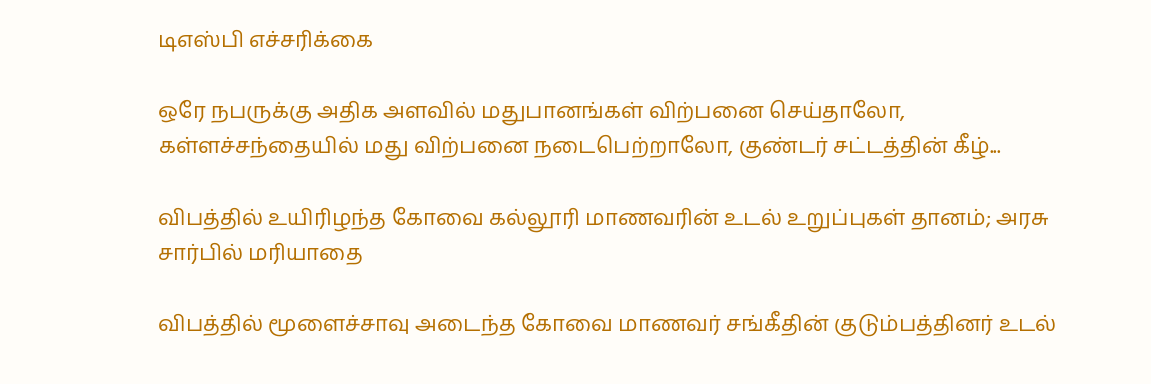டிஎஸ்பி எச்சரிக்கை

ஒரே நபருக்கு அதிக அளவில் மதுபானங்கள் விற்பனை செய்தாலோ, கள்ளச்சந்தையில் மது விற்பனை நடைபெற்றாலோ, குண்டர் சட்டத்தின் கீழ்...

விபத்தில் உயிரிழந்த கோவை கல்லூரி மாணவரின் உடல் உறுப்புகள் தானம்; அரசு சார்பில் மரியாதை

விபத்தில் மூளைச்சாவு அடைந்த கோவை மாணவர் சங்கீதின் குடும்பத்தினர் உடல்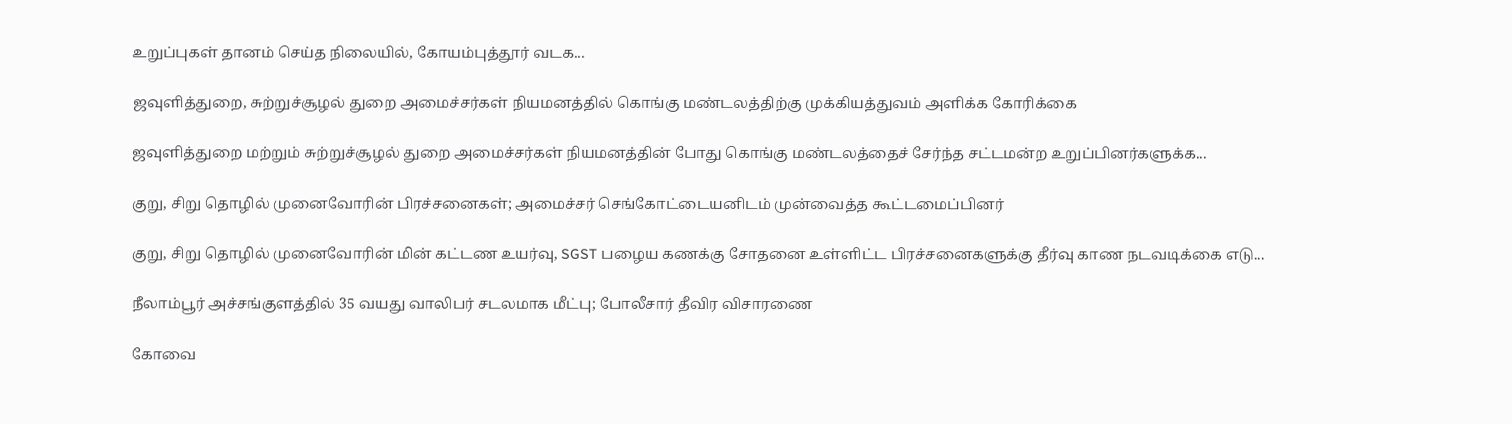உறுப்புகள் தானம் செய்த நிலையில், கோயம்புத்தூர் வடக...

ஜவுளித்துறை, சுற்றுச்சூழல் துறை அமைச்சர்கள் நியமனத்தில் கொங்கு மண்டலத்திற்கு முக்கியத்துவம் அளிக்க கோரிக்கை

ஜவுளித்துறை மற்றும் சுற்றுச்சூழல் துறை அமைச்சர்கள் நியமனத்தின் போது கொங்கு மண்டலத்தைச் சேர்ந்த சட்டமன்ற உறுப்பினர்களுக்க...

குறு, சிறு தொழில் முனைவோரின் பிரச்சனைகள்; அமைச்சர் செங்கோட்டையனிடம் முன்வைத்த கூட்டமைப்பினர்

குறு, சிறு தொழில் முனைவோரின் மின் கட்டண உயர்வு, SGST பழைய கணக்கு சோதனை உள்ளிட்ட பிரச்சனைகளுக்கு தீர்வு காண நடவடிக்கை எடு...

நீலாம்பூர் அச்சங்குளத்தில் 35 வயது வாலிபர் சடலமாக மீட்பு; போலீசார் தீவிர விசாரணை

கோவை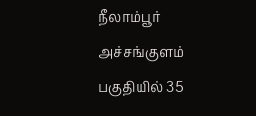நீலாம்பூர் அச்சங்குளம் பகுதியில் 35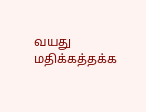வயது மதிக்கத்தக்க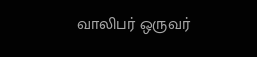வாலிபர் ஒருவர்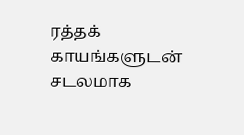ரத்தக் காயங்களுடன் சடலமாக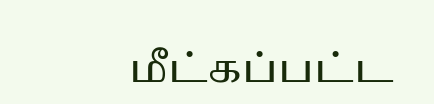மீட்கப்பட்ட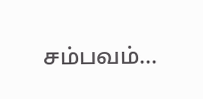சம்பவம்...